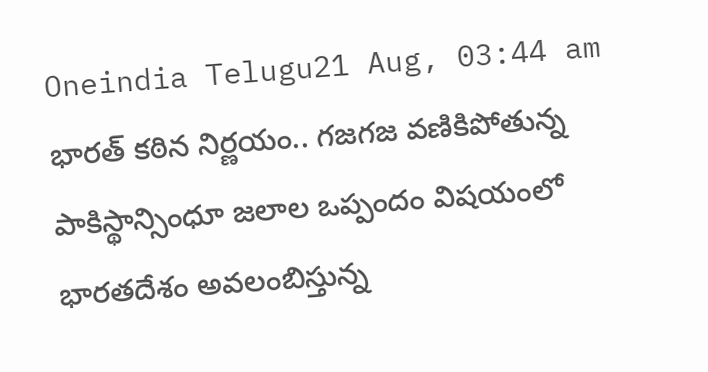Oneindia Telugu21 Aug, 03:44 am
భారత్ కఠిన నిర్ణయం.. గజగజ వణికిపోతున్న పాకిస్థాన్సింధూ జలాల ఒప్పందం విషయంలో భారతదేశం అవలంబిస్తున్న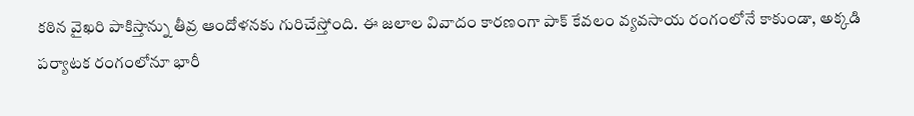కఠిన వైఖరి పాకిస్తాన్ను తీవ్ర ఆందోళనకు గురిచేస్తోంది. ఈ జలాల వివాదం కారణంగా పాక్ కేవలం వ్యవసాయ రంగంలోనే కాకుండా, అక్కడి పర్యాటక రంగంలోనూ భారీ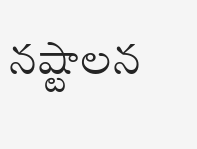నష్టాలన